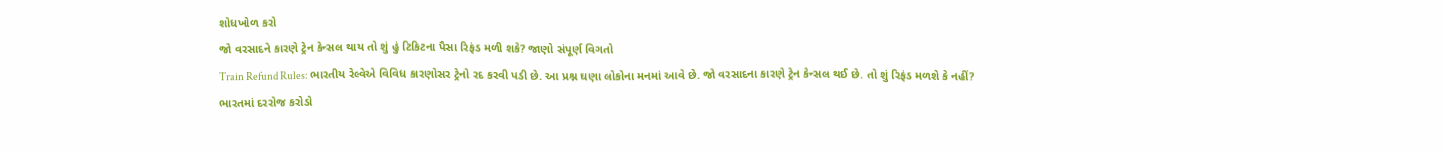શોધખોળ કરો
જો વરસાદને કારણે ટ્રેન કેન્સલ થાય તો શું હું ટિકિટના પૈસા રિફંડ મળી શકે? જાણો સંપૂર્ણ વિગતો
Train Refund Rules: ભારતીય રેલ્વેએ વિવિધ કારણોસર ટ્રેનો રદ કરવી પડી છે. આ પ્રશ્ન ઘણા લોકોના મનમાં આવે છે. જો વરસાદના કારણે ટ્રેન કેન્સલ થઈ છે. તો શું રિફંડ મળશે કે નહીં?
ભારતમાં દરરોજ કરોડો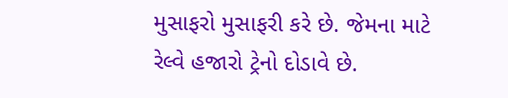મુસાફરો મુસાફરી કરે છે. જેમના માટે રેલ્વે હજારો ટ્રેનો દોડાવે છે.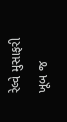રેલ્વે મુસાફરી ખૂબ જ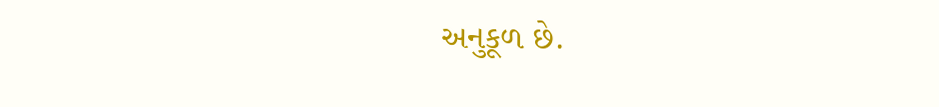અનુકૂળ છે.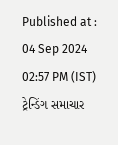Published at : 04 Sep 2024 02:57 PM (IST)
ટ્રેન્ડિંગ સમાચાર